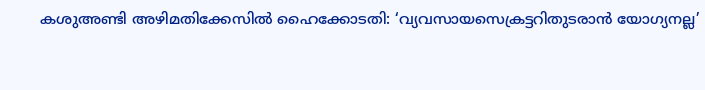കശുഅണ്ടി അഴിമതിക്കേസില്‍ ഹൈക്കോടതി: ‘വ്യവസായസെക്രട്ടറിതുടരാന്‍ യോഗ്യനല്ല’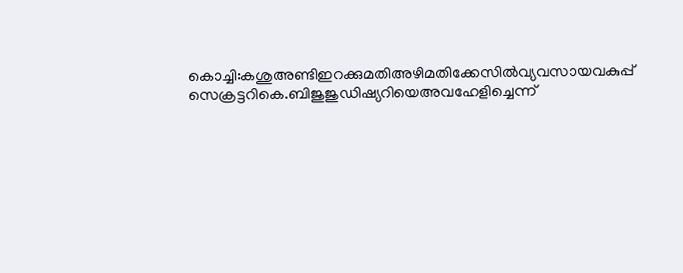കൊച്ചി:കശുഅണ്ടിഇറക്കുമതിഅഴിമതിക്കേസില്‍വ്യവസായവകുപ്പ് സെക്രട്ടറികെ.ബിജുജുഡിഷ്യറിയെഅവഹേളിച്ചെന്ന്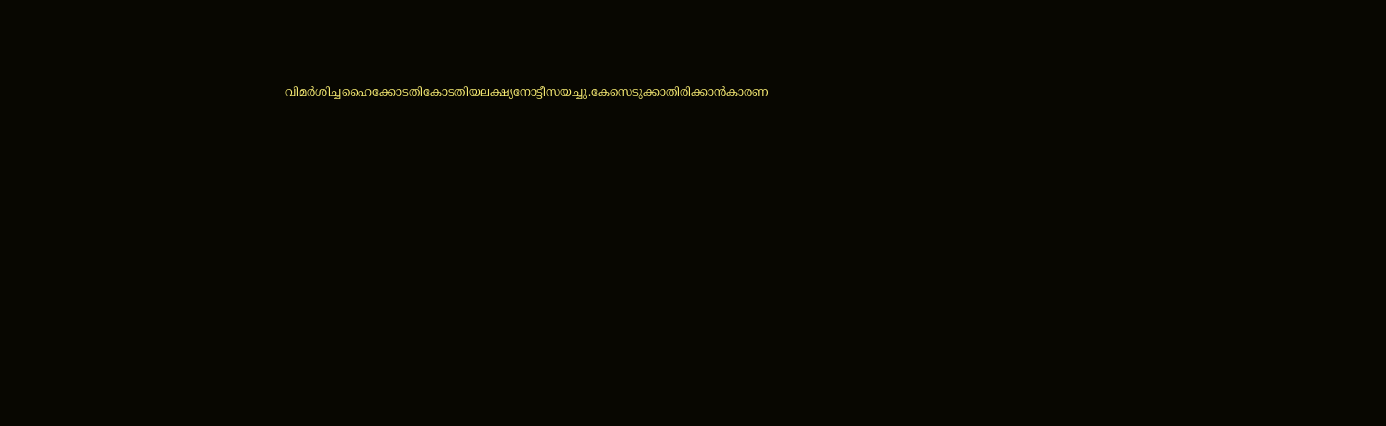വിമര്‍ശിച്ചഹൈക്കോടതികോടതിയലക്ഷ്യനോട്ടീസയച്ചു.കേസെടുക്കാതിരിക്കാന്‍കാരണ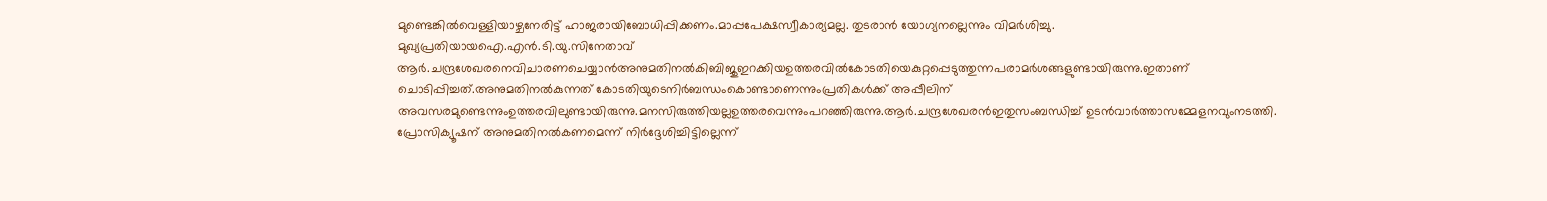മുണ്ടെങ്കില്‍വെള്ളിയാഴ്ചനേരിട്ട് ഹാജരായിബോധിപ്പിക്കണം.മാപ്പപേക്ഷസ്വീകാര്യമല്ല. തുടരാന്‍ യോഗ്യനല്ലെന്നും വിമര്‍ശിച്ചു.
മുഖ്യപ്രതിയായഐ.എന്‍.ടി.യു.സിനേതാവ് ആര്‍.ചന്ദ്രശേഖരനെവിചാരണചെയ്യാന്‍അനുമതിനല്‍കിബിജുഇറക്കിയഉത്തരവില്‍കോടതിയെകുറ്റപ്പെടുത്തുന്നപരാമര്‍ശങ്ങളുണ്ടായിരുന്നു.ഇതാണ് ചൊടിപ്പിച്ചത്.അനുമതിനല്‍കുന്നത് കോടതിയുടെനിര്‍ബന്ധംകൊണ്ടാണെന്നുംപ്രതികള്‍ക്ക് അപ്പീലിന് അവസരമുണ്ടെന്നുംഉത്തരവിലുണ്ടായിരുന്നു.മനസിരുത്തിയല്ലഉത്തരവെന്നുംപറഞ്ഞിരുന്നു.ആര്‍.ചന്ദ്രശേഖരന്‍ഇതുസംബന്ധിച്ച് ഉടന്‍വാര്‍ത്താസമ്മേളനവുംനടത്തി. പ്രോസിക്യൂഷന് അനുമതിനല്‍കണമെന്ന് നിര്‍ദ്ദേശിച്ചിട്ടില്ലെന്ന്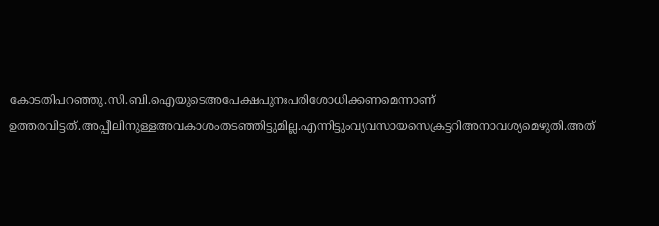കോടതിപറഞ്ഞു.സി.ബി.ഐയുടെഅപേക്ഷപുനഃപരിശോധിക്കണമെന്നാണ് ഉത്തരവിട്ടത്.അപ്പീലിനുള്ളഅവകാശംതടഞ്ഞിട്ടുമില്ല.എന്നിട്ടുംവ്യവസായസെക്രട്ടറിഅനാവശ്യമെഴുതി.അത്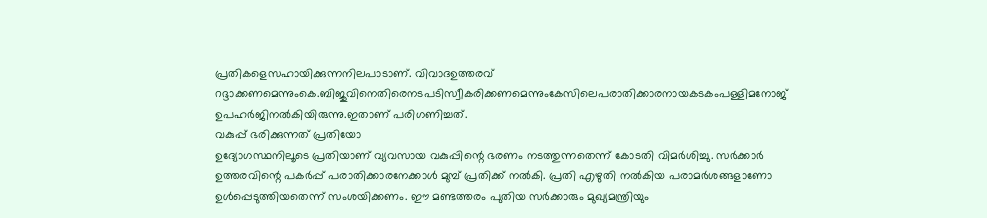പ്രതികളെസഹായിക്കുന്നനിലപാടാണ്. വിവാദഉത്തരവ് റദ്ദാക്കണമെന്നുംകെ.ബിജുവിനെതിരെനടപടിസ്വീകരിക്കണമെന്നുംകേസിലെപരാതിക്കാരനായകടകംപള്ളിമനോജ് ഉപഹര്‍ജിനല്‍കിയിരുന്നു.ഇതാണ് പരിഗണിച്ചത്.
വകുപ്പ് ഭരിക്കുന്നത് പ്രതിയോ
ഉദ്യോഗസ്ഥനിലൂടെ പ്രതിയാണ് വ്യവസായ വകുപ്പിന്റെ ഭരണം നടത്തുന്നതെന്ന് കോടതി വിമര്‍ശിച്ചു. സര്‍ക്കാര്‍ ഉത്തരവിന്റെ പകര്‍പ്പ് പരാതിക്കാരനേക്കാള്‍ മുമ്പ് പ്രതിക്ക് നല്‍കി. പ്രതി എഴുതി നല്‍കിയ പരാമര്‍ശങ്ങളാണോ ഉള്‍പ്പെടുത്തിയതെന്ന് സംശയിക്കണം. ഈ മണ്ടത്തരം പുതിയ സര്‍ക്കാരും മുഖ്യമന്ത്രിയും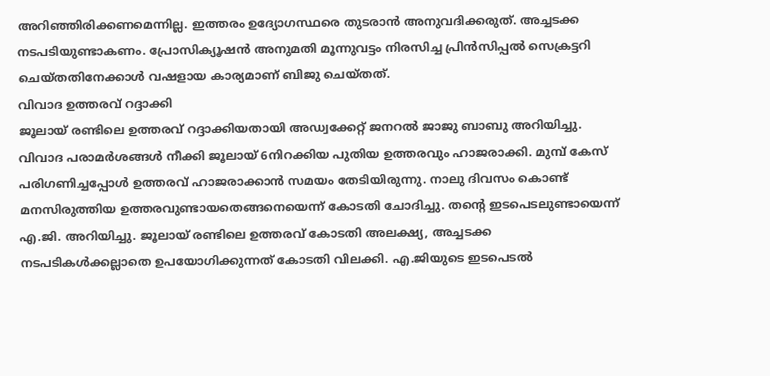അറിഞ്ഞിരിക്കണമെന്നില്ല. ഇത്തരം ഉദ്യോഗസ്ഥരെ തുടരാന്‍ അനുവദിക്കരുത്. അച്ചടക്ക നടപടിയുണ്ടാകണം. പ്രോസിക്യൂഷന്‍ അനുമതി മൂന്നുവട്ടം നിരസിച്ച പ്രിന്‍സിപ്പല്‍ സെക്രട്ടറി ചെയ്തതിനേക്കാള്‍ വഷളായ കാര്യമാണ് ബിജു ചെയ്തത്.
വിവാദ ഉത്തരവ് റദ്ദാക്കി
ജൂലായ് രണ്ടിലെ ഉത്തരവ് റദ്ദാക്കിയതായി അഡ്വക്കേറ്റ് ജനറല്‍ ജാജു ബാബു അറിയിച്ചു. വിവാദ പരാമര്‍ശങ്ങള്‍ നീക്കി ജൂലായ് 6നിറക്കിയ പുതിയ ഉത്തരവും ഹാജരാക്കി. മുമ്പ് കേസ് പരിഗണിച്ചപ്പോള്‍ ഉത്തരവ് ഹാജരാക്കാന്‍ സമയം തേടിയിരുന്നു. നാലു ദിവസം കൊണ്ട് മനസിരുത്തിയ ഉത്തരവുണ്ടായതെങ്ങനെയെന്ന് കോടതി ചോദിച്ചു. തന്റെ ഇടപെടലുണ്ടായെന്ന് എ.ജി. അറിയിച്ചു. ജൂലായ് രണ്ടിലെ ഉത്തരവ് കോടതി അലക്ഷ്യ, അച്ചടക്ക നടപടികള്‍ക്കല്ലാതെ ഉപയോഗിക്കുന്നത് കോടതി വിലക്കി. എ.ജിയുടെ ഇടപെടല്‍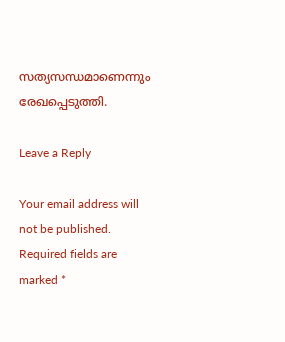സത്യസന്ധമാണെന്നും രേഖപ്പെടുത്തി.

Leave a Reply

Your email address will not be published. Required fields are marked *